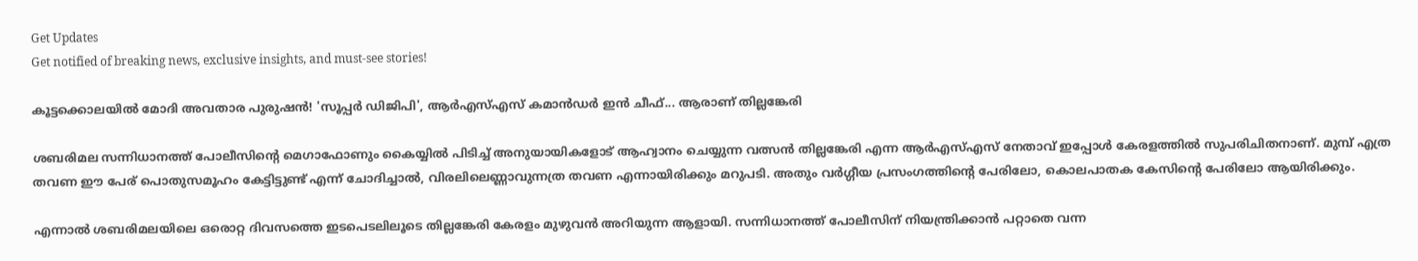Get Updates
Get notified of breaking news, exclusive insights, and must-see stories!

കൂട്ടക്കൊലയില്‍ മോദി അവതാര പുരുഷൻ! 'സൂപ്പർ ഡിജിപി', ആര്‍എസ്എസ് കമാൻഡർ ഇൻ ചീഫ്... ആരാണ് തില്ലങ്കേരി

ശബരിമല സന്നിധാനത്ത് പോലീസിന്റെ മെഗാഫോണും കൈയ്യില്‍ പിടിച്ച് അനുയായികളോട് ആഹ്വാനം ചെയ്യുന്ന വത്സന്‍ തില്ലങ്കേരി എന്ന ആര്‍എസ്എസ് നേതാവ് ഇപ്പോള്‍ കേരളത്തില്‍ സുപരിചിതനാണ്. മുമ്പ് എത്ര തവണ ഈ പേര് പൊതുസമൂഹം കേട്ടിട്ടുണ്ട് എന്ന് ചോദിച്ചാല്‍, വിരലിലെണ്ണാവുന്നത്ര തവണ എന്നായിരിക്കും മറുപടി. അതും വര്‍ഗ്ഗീയ പ്രസംഗത്തിന്റെ പേരിലോ, കൊലപാതക കേസിന്റെ പേരിലോ ആയിരിക്കും.

എന്നാല്‍ ശബരിമലയിലെ ഒരൊറ്റ ദിവസത്തെ ഇടപെടലിലൂടെ തില്ലങ്കേരി കേരളം മുഴുവന്‍ അറിയുന്ന ആളായി. സന്നിധാനത്ത് പോലീസിന് നിയന്ത്രിക്കാന്‍ പറ്റാതെ വന്ന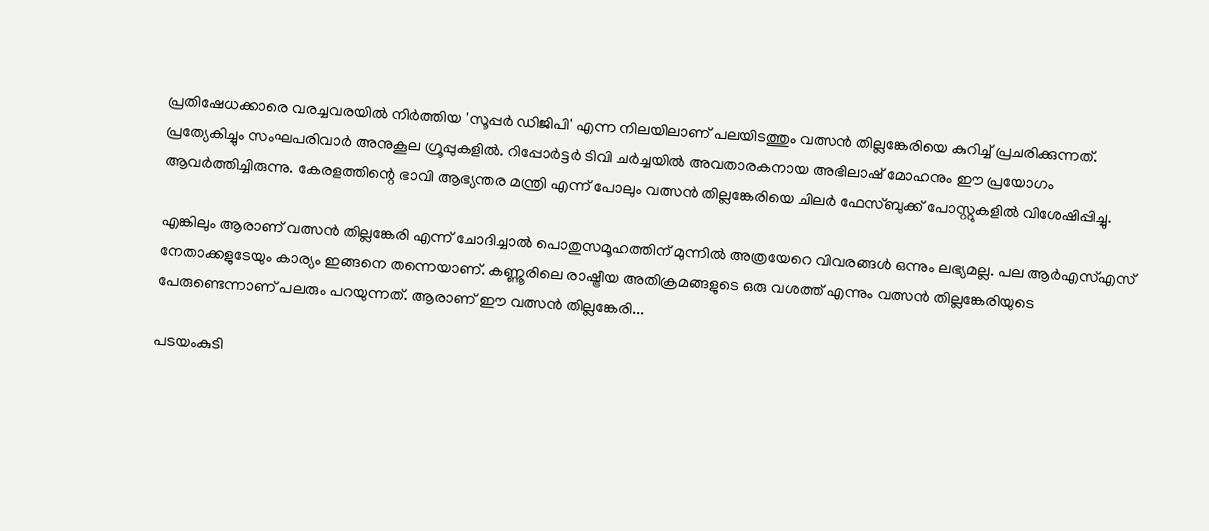പ്രതിഷേധക്കാരെ വരച്ചവരയില്‍ നിര്‍ത്തിയ 'സൂപ്പര്‍ ഡിജിപി' എന്ന നിലയിലാണ് പലയിടത്തും വത്സന്‍ തില്ലങ്കേരിയെ കുറിച്ച് പ്രചരിക്കുന്നത്. പ്രത്യേകിച്ചും സംഘപരിവാര്‍ അനുകൂല ഗ്രൂപ്പുകളില്‍. റിപ്പോര്‍ട്ടര്‍ ടിവി ചര്‍ച്ചയില്‍ അവതാരകനായ അഭിലാഷ് മോഹനും ഈ പ്രയോഗം ആവര്‍ത്തിച്ചിരുന്നു. കേരളത്തിന്റെ ഭാവി ആഭ്യന്തര മന്ത്രി എന്ന് പോലും വത്സന്‍ തില്ലങ്കേരിയെ ചിലര്‍ ഫേസ്ബുക്ക് പോസ്റ്റുകളില്‍ വിശേഷിപ്പിച്ചു.

എങ്കിലും ആരാണ് വത്സന്‍ തില്ലങ്കേരി എന്ന് ചോദിച്ചാല്‍ പൊതുസമൂഹത്തിന് മുന്നില്‍ അത്രയേറെ വിവരങ്ങള്‍ ഒന്നും ലഭ്യമല്ല. പല ആര്‍എസ്എസ് നേതാക്കളുടേയും കാര്യം ഇങ്ങനെ തന്നെയാണ്. കണ്ണൂരിലെ രാഷ്ട്രീയ അതിക്രമങ്ങളുടെ ഒരു വശത്ത് എന്നും വത്സന്‍ തില്ലങ്കേരിയുടെ പേരുണ്ടെന്നാണ് പലരും പറയുന്നത്. ആരാണ് ഈ വത്സന്‍ തില്ലങ്കേരി...

പടയംകുടി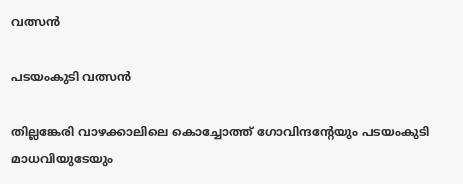വത്സന്‍

പടയംകുടി വത്സന്‍

തില്ലങ്കേരി വാഴക്കാലിലെ കൊച്ചോത്ത് ഗോവിന്ദന്റേയും പടയംകുടി മാധവിയുടേയും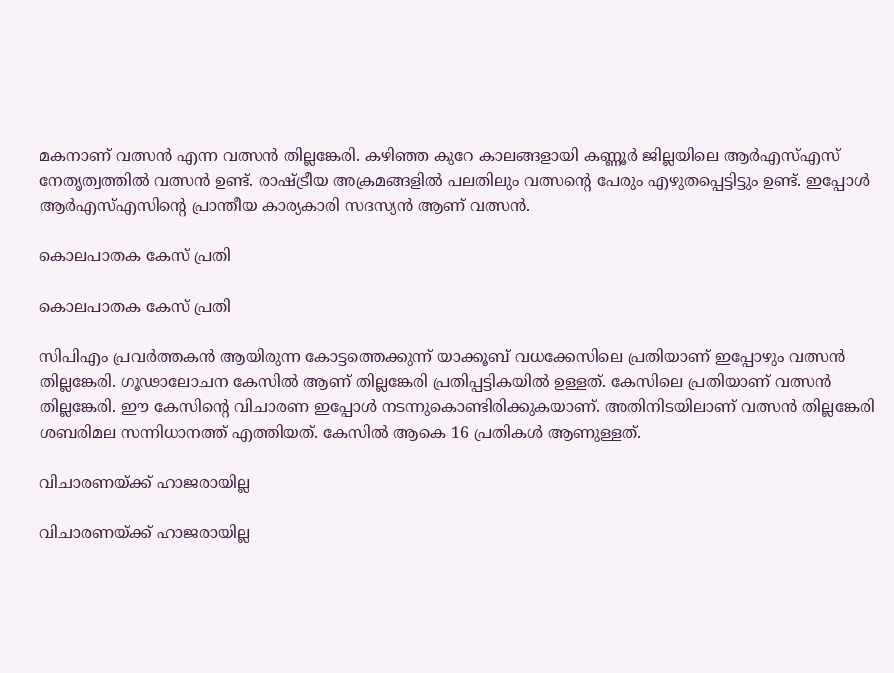മകനാണ് വത്സന്‍ എന്ന വത്സന്‍ തില്ലങ്കേരി. കഴിഞ്ഞ കുറേ കാലങ്ങളായി കണ്ണൂര്‍ ജില്ലയിലെ ആര്‍എസ്എസ് നേതൃത്വത്തില്‍ വത്സന്‍ ഉണ്ട്. രാഷ്ട്രീയ അക്രമങ്ങളില്‍ പലതിലും വത്സന്റെ പേരും എഴുതപ്പെട്ടിട്ടും ഉണ്ട്. ഇപ്പോള്‍ ആര്‍എസ്എസിന്റെ പ്രാന്തീയ കാര്യകാരി സദസ്യന്‍ ആണ് വത്സന്‍.

കൊലപാതക കേസ് പ്രതി

കൊലപാതക കേസ് പ്രതി

സിപിഎം പ്രവര്‍ത്തകന്‍ ആയിരുന്ന കോട്ടത്തെക്കുന്ന് യാക്കൂബ് വധക്കേസിലെ പ്രതിയാണ് ഇപ്പോഴും വത്സന്‍ തില്ലങ്കേരി. ഗൂഢാലോചന കേസില്‍ ആണ് തില്ലങ്കേരി പ്രതിപ്പട്ടികയില്‍ ഉള്ളത്. കേസിലെ പ്രതിയാണ് വത്സന്‍ തില്ലങ്കേരി. ഈ കേസിന്റെ വിചാരണ ഇപ്പോള്‍ നടന്നുകൊണ്ടിരിക്കുകയാണ്. അതിനിടയിലാണ് വത്സന്‍ തില്ലങ്കേരി ശബരിമല സന്നിധാനത്ത് എത്തിയത്. കേസില്‍ ആകെ 16 പ്രതികള്‍ ആണുള്ളത്.

വിചാരണയ്ക്ക് ഹാജരായില്ല

വിചാരണയ്ക്ക് ഹാജരായില്ല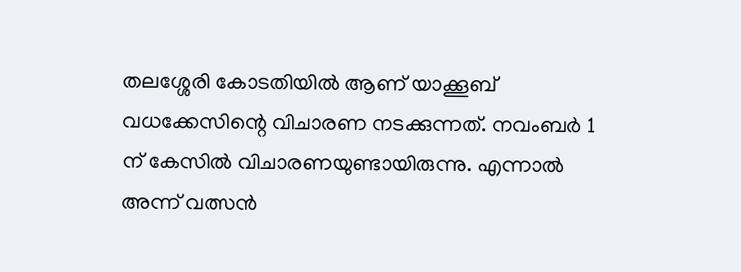തലശ്ശേരി കോടതിയില്‍ ആണ് യാക്കൂബ് വധക്കേസിന്റെ വിചാരണ നടക്കുന്നത്. നവംബര്‍ 1 ന് കേസില്‍ വിചാരണയുണ്ടായിരുന്നു. എന്നാല്‍ അന്ന് വത്സന്‍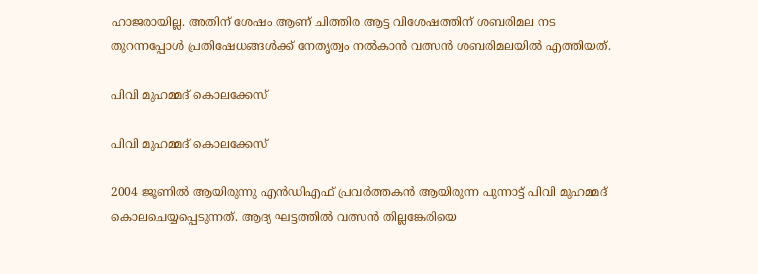ഹാജരായില്ല. അതിന് ശേഷം ആണ് ചിത്തിര ആട്ട വിശേഷത്തിന് ശബരിമല നട തുറന്നപ്പോള്‍ പ്രതിഷേധങ്ങള്‍ക്ക് നേതൃത്വം നല്‍കാന്‍ വത്സന്‍ ശബരിമലയില്‍ എത്തിയത്.

പിവി മുഹമ്മദ് കൊലക്കേസ്

പിവി മുഹമ്മദ് കൊലക്കേസ്

2004 ജൂണില്‍ ആയിരുന്നു എന്‍ഡിഎഫ് പ്രവര്‍ത്തകന്‍ ആയിരുന്ന പുന്നാട്ട് പിവി മുഹമ്മദ് കൊലചെയ്യപ്പെടുന്നത്. ആദ്യ ഘട്ടത്തില്‍ വത്സന്‍ തില്ലങ്കേരിയെ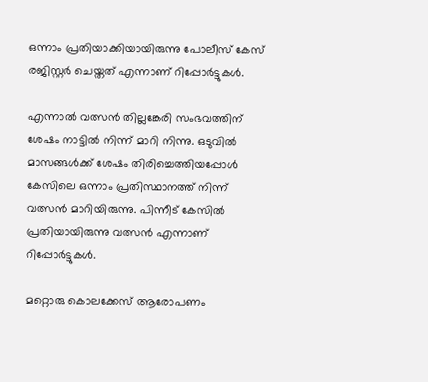ഒന്നാം പ്രതിയാക്കിയായിരുന്നു പോലീസ് കേസ് രജിസ്റ്റര്‍ ചെയ്തത് എന്നാണ് റിപ്പോര്‍ട്ടുകള്‍.

എന്നാല്‍ വത്സന്‍ തില്ലങ്കേരി സംഭവത്തിന് ശേഷം നാട്ടില്‍ നിന്ന് മാറി നിന്നു. ഒടുവില്‍ മാസങ്ങള്‍ക്ക് ശേഷം തിരിച്ചെത്തിയപ്പോള്‍ കേസിലെ ഒന്നാം പ്രതിസ്ഥാനത്ത് നിന്ന് വത്സന്‍ മാറിയിരുന്നു. പിന്നീട് കേസില്‍ പ്രതിയായിരുന്നു വത്സന്‍ എന്നാണ് റിപ്പോര്‍ട്ടുകള്‍.

മറ്റൊരു കൊലക്കേസ് ആരോപണം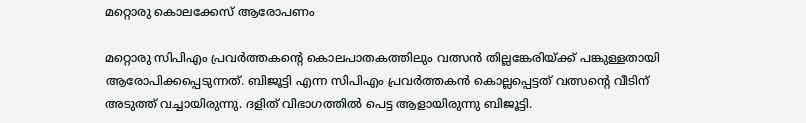മറ്റൊരു കൊലക്കേസ് ആരോപണം

മറ്റൊരു സിപിഎം പ്രവര്‍ത്തകന്റെ കൊലപാതകത്തിലും വത്സന്‍ തില്ലങ്കേരിയ്ക്ക് പങ്കുള്ളതായി ആരോപിക്കപ്പെടുന്നത്. ബിജൂട്ടി എന്ന സിപിഎം പ്രവര്‍ത്തകന്‍ കൊല്ലപ്പെട്ടത് വത്സന്റെ വീടിന് അടുത്ത് വച്ചായിരുന്നു. ദളിത് വിഭാഗത്തില്‍ പെട്ട ആളായിരുന്നു ബിജൂട്ടി.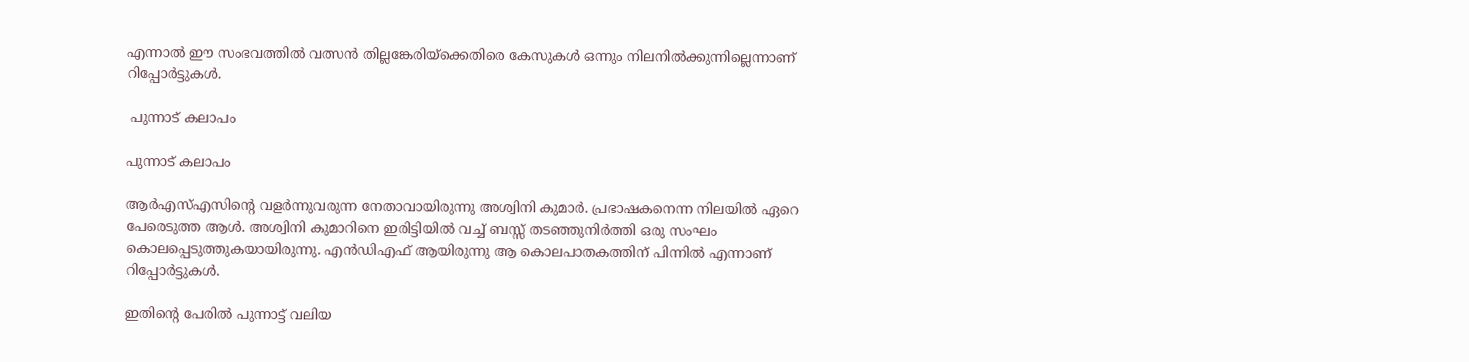എന്നാല്‍ ഈ സംഭവത്തില്‍ വത്സന്‍ തില്ലങ്കേരിയ്‌ക്കെതിരെ കേസുകള്‍ ഒന്നും നിലനില്‍ക്കുന്നില്ലെന്നാണ് റിപ്പോര്‍ട്ടുകള്‍.

 പുന്നാട് കലാപം

പുന്നാട് കലാപം

ആര്‍എസ്എസിന്റെ വളര്‍ന്നുവരുന്ന നേതാവായിരുന്നു അശ്വിനി കുമാര്‍. പ്രഭാഷകനെന്ന നിലയില്‍ ഏറെ പേരെടുത്ത ആള്‍. അശ്വിനി കുമാറിനെ ഇരിട്ടിയില്‍ വച്ച് ബസ്സ് തടഞ്ഞുനിര്‍ത്തി ഒരു സംഘം കൊലപ്പെടുത്തുകയായിരുന്നു. എന്‍ഡിഎഫ് ആയിരുന്നു ആ കൊലപാതകത്തിന് പിന്നില്‍ എന്നാണ് റിപ്പോര്‍ട്ടുകള്‍.

ഇതിന്റെ പേരില്‍ പുന്നാട്ട് വലിയ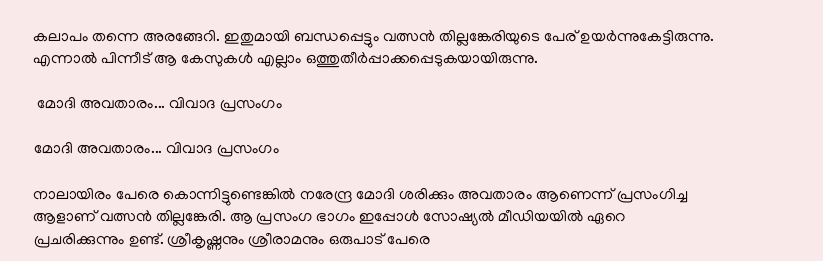കലാപം തന്നെ അരങ്ങേറി. ഇതുമായി ബന്ധപ്പെട്ടും വത്സന്‍ തില്ലങ്കേരിയുടെ പേര് ഉയര്‍ന്നുകേട്ടിരുന്നു. എന്നാല്‍ പിന്നീട് ആ കേസുകള്‍ എല്ലാം ഒത്തുതീര്‍പ്പാക്കപ്പെടുകയായിരുന്നു.

 മോദി അവതാരം... വിവാദ പ്രസംഗം

മോദി അവതാരം... വിവാദ പ്രസംഗം

നാലായിരം പേരെ കൊന്നിട്ടുണ്ടെങ്കില്‍ നരേന്ദ്ര മോദി ശരിക്കും അവതാരം ആണെന്ന് പ്രസംഗിച്ച ആളാണ് വത്സന്‍ തില്ലങ്കേരി. ആ പ്രസംഗ ഭാഗം ഇപ്പോള്‍ സോഷ്യല്‍ മീഡിയയില്‍ ഏറെ പ്രചരിക്കുന്നും ഉണ്ട്. ശ്രീകൃഷ്ണനും ശ്രീരാമനും ഒരുപാട് പേരെ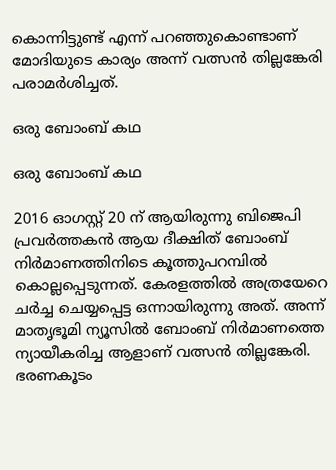കൊന്നിട്ടുണ്ട് എന്ന് പറഞ്ഞുകൊണ്ടാണ് മോദിയുടെ കാര്യം അന്ന് വത്സന്‍ തില്ലങ്കേരി പരാമര്‍ശിച്ചത്.

ഒരു ബോംബ് കഥ

ഒരു ബോംബ് കഥ

2016 ഓഗസ്റ്റ് 20 ന് ആയിരുന്നു ബിജെപി പ്രവര്‍ത്തകന്‍ ആയ ദീക്ഷിത് ബോംബ് നിര്‍മാണത്തിനിടെ കൂത്തുപറമ്പില്‍ കൊല്ലപ്പെടുന്നത്. കേരളത്തില്‍ അത്രയേറെ ചര്‍ച്ച ചെയ്യപ്പെട്ട ഒന്നായിരുന്നു അത്. അന്ന് മാതൃഭൂമി ന്യൂസില്‍ ബോംബ് നിര്‍മാണത്തെ ന്യായീകരിച്ച ആളാണ് വത്സന്‍ തില്ലങ്കേരി. ഭരണകൂടം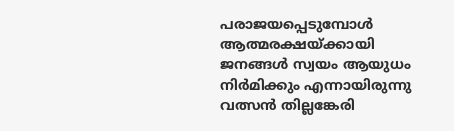പരാജയപ്പെടുമ്പോള്‍ ആത്മരക്ഷയ്ക്കായി ജനങ്ങള്‍ സ്വയം ആയുധം നിര്‍മിക്കും എന്നായിരുന്നു വത്സന്‍ തില്ലങ്കേരി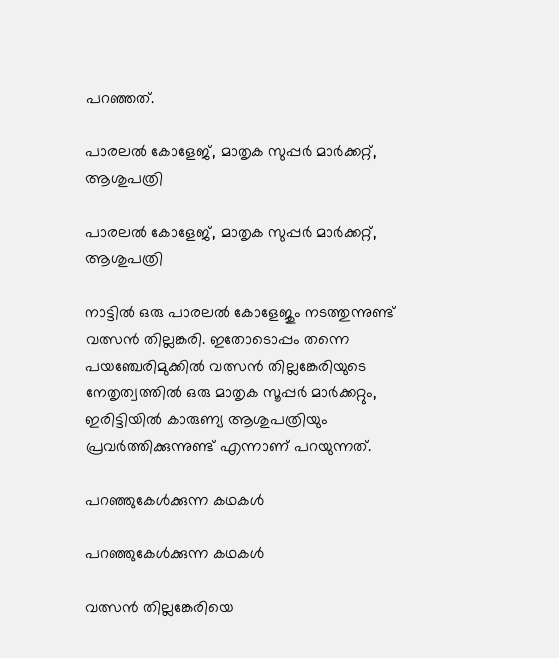പറഞ്ഞത്.

പാരലല്‍ കോളേജ്, മാതൃക സുപ്പര്‍ മാര്‍ക്കറ്റ്, ആശുപത്രി

പാരലല്‍ കോളേജ്, മാതൃക സുപ്പര്‍ മാര്‍ക്കറ്റ്, ആശുപത്രി

നാട്ടില്‍ ഒരു പാരലല്‍ കോളേജും നടത്തുന്നുണ്ട് വത്സന്‍ തില്ലങ്കരി. ഇതോടൊപ്പം തന്നെ പയഞ്ചേരിമുക്കില്‍ വത്സന്‍ തില്ലങ്കേരിയുടെ നേതൃത്വത്തില്‍ ഒരു മാതൃക സൂപ്പര്‍ മാര്‍ക്കറ്റും, ഇരിട്ടിയില്‍ കാരുണ്യ ആശുപത്രിയും പ്രവര്‍ത്തിക്കുന്നുണ്ട് എന്നാണ് പറയുന്നത്.

പറഞ്ഞുകേള്‍ക്കുന്ന കഥകള്‍

പറഞ്ഞുകേള്‍ക്കുന്ന കഥകള്‍

വത്സന്‍ തില്ലങ്കേരിയെ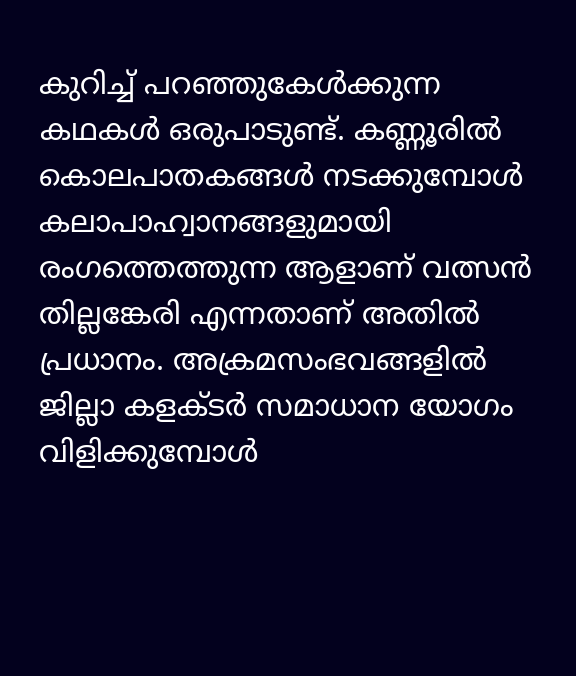കുറിച്ച് പറഞ്ഞുകേള്‍ക്കുന്ന കഥകള്‍ ഒരുപാടുണ്ട്. കണ്ണൂരില്‍ കൊലപാതകങ്ങള്‍ നടക്കുമ്പോള്‍ കലാപാഹ്വാനങ്ങളുമായി രംഗത്തെത്തുന്ന ആളാണ് വത്സന്‍ തില്ലങ്കേരി എന്നതാണ് അതില്‍ പ്രധാനം. അക്രമസംഭവങ്ങളില്‍ ജില്ലാ കളക്ടര്‍ സമാധാന യോഗം വിളിക്കുമ്പോള്‍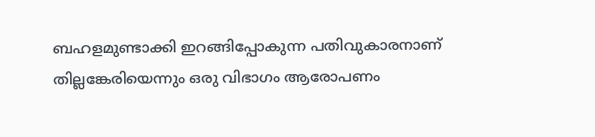ബഹളമുണ്ടാക്കി ഇറങ്ങിപ്പോകുന്ന പതിവുകാരനാണ് തില്ലങ്കേരിയെന്നും ഒരു വിഭാഗം ആരോപണം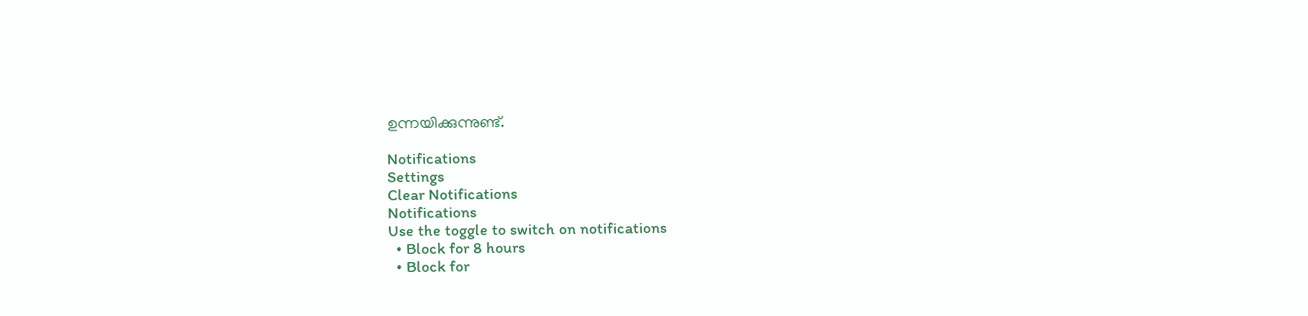ഉന്നയിക്കുന്നുണ്ട്.

Notifications
Settings
Clear Notifications
Notifications
Use the toggle to switch on notifications
  • Block for 8 hours
  • Block for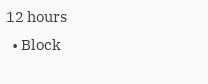12 hours
  • Block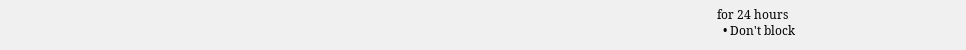for 24 hours
  • Don't block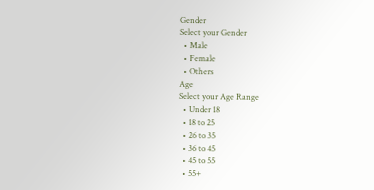Gender
Select your Gender
  • Male
  • Female
  • Others
Age
Select your Age Range
  • Under 18
  • 18 to 25
  • 26 to 35
  • 36 to 45
  • 45 to 55
  • 55+